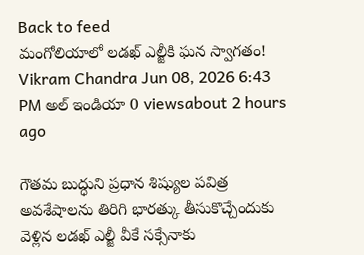Back to feed
మంగోలియాలో లడఖ్ ఎల్జీకి ఘన స్వాగతం!
Vikram Chandra Jun 08, 2026 6:43 PM అల్ ఇండియా 0 viewsabout 2 hours ago

గౌతమ బుద్ధుని ప్రధాన శిష్యుల పవిత్ర అవశేషాలను తిరిగి భారత్కు తీసుకొచ్చేందుకు వెళ్లిన లడఖ్ ఎల్జీ వీకే సక్సేనాకు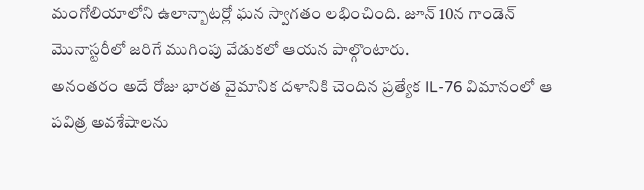మంగోలియాలోని ఉలాన్బాటర్లో ఘన స్వాగతం లభించింది. జూన్ 10న గాండెన్ మొనాస్టరీలో జరిగే ముగింపు వేడుకలో ఆయన పాల్గొంటారు.
అనంతరం అదే రోజు భారత వైమానిక దళానికి చెందిన ప్రత్యేక IL-76 విమానంలో ఆ పవిత్ర అవశేషాలను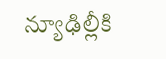న్యూఢిల్లీకి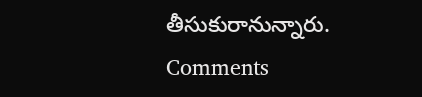తీసుకురానున్నారు.
Comments